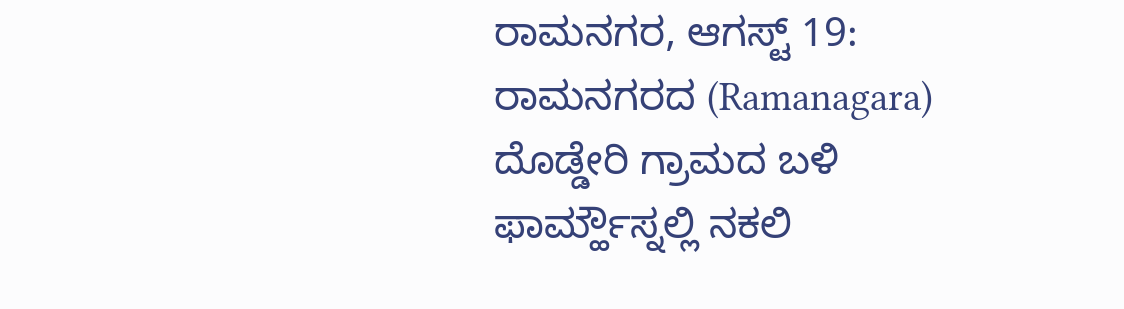ರಾಮನಗರ, ಆಗಸ್ಟ್ 19: ರಾಮನಗರದ (Ramanagara) ದೊಡ್ಡೇರಿ ಗ್ರಾಮದ ಬಳಿ ಫಾರ್ಮ್ಹೌಸ್ನಲ್ಲಿ ನಕಲಿ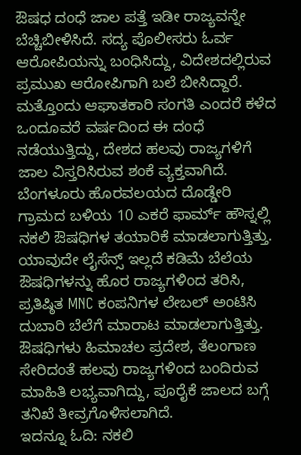ಔಷಧ ದಂಧೆ ಜಾಲ ಪತ್ತೆ ಇಡೀ ರಾಜ್ಯವನ್ನೇ ಬೆಚ್ಚಿಬೀಳಿಸಿದೆ. ಸದ್ಯ ಪೊಲೀಸರು ಓರ್ವ ಆರೋಪಿಯನ್ನು ಬಂಧಿಸಿದ್ದು, ವಿದೇಶದಲ್ಲಿರುವ ಪ್ರಮುಖ ಆರೋಪಿಗಾಗಿ ಬಲೆ ಬೀಸಿದ್ದಾರೆ. ಮತ್ತೊಂದು ಆಘಾತಕಾರಿ ಸಂಗತಿ ಎಂದರೆ ಕಳೆದ ಒಂದೂವರೆ ವರ್ಷದಿಂದ ಈ ದಂಧೆ ನಡೆಯುತ್ತಿದ್ದು, ದೇಶದ ಹಲವು ರಾಜ್ಯಗಳಿಗೆ ಜಾಲ ವಿಸ್ತರಿಸಿರುವ ಶಂಕೆ ವ್ಯಕ್ತವಾಗಿದೆ.
ಬೆಂಗಳೂರು ಹೊರವಲಯದ ದೊಡ್ಡೇರಿ ಗ್ರಾಮದ ಬಳಿಯ 10 ಎಕರೆ ಫಾರ್ಮ್ ಹೌಸ್ನಲ್ಲಿ ನಕಲಿ ಔಷಧಿಗಳ ತಯಾರಿಕೆ ಮಾಡಲಾಗುತ್ತಿತ್ತು. ಯಾವುದೇ ಲೈಸೆನ್ಸ್ ಇಲ್ಲದೆ ಕಡಿಮೆ ಬೆಲೆಯ ಔಷಧಿಗಳನ್ನು ಹೊರ ರಾಜ್ಯಗಳಿಂದ ತರಿಸಿ, ಪ್ರತಿಷ್ಠಿತ MNC ಕಂಪನಿಗಳ ಲೇಬಲ್ ಅಂಟಿಸಿ ದುಬಾರಿ ಬೆಲೆಗೆ ಮಾರಾಟ ಮಾಡಲಾಗುತ್ತಿತ್ತು. ಔಷಧಿಗಳು ಹಿಮಾಚಲ ಪ್ರದೇಶ, ತೆಲಂಗಾಣ ಸೇರಿದಂತೆ ಹಲವು ರಾಜ್ಯಗಳಿಂದ ಬಂದಿರುವ ಮಾಹಿತಿ ಲಭ್ಯವಾಗಿದ್ದು, ಪೂರೈಕೆ ಜಾಲದ ಬಗ್ಗೆ ತನಿಖೆ ತೀವ್ರಗೊಳಿಸಲಾಗಿದೆ.
ಇದನ್ನೂ ಓದಿ: ನಕಲಿ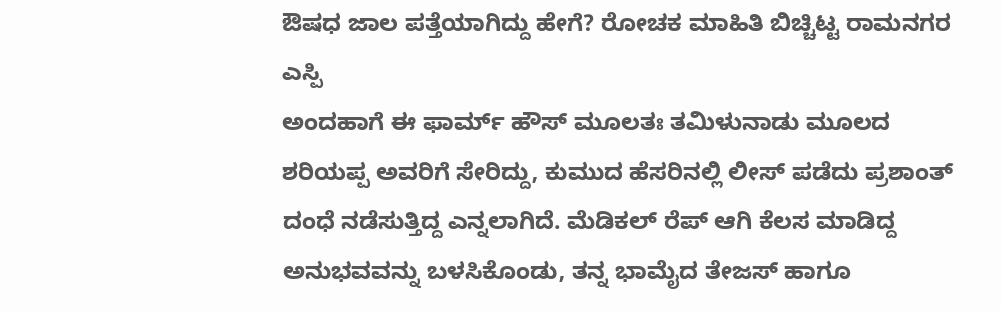ಔಷಧ ಜಾಲ ಪತ್ತೆಯಾಗಿದ್ದು ಹೇಗೆ? ರೋಚಕ ಮಾಹಿತಿ ಬಿಚ್ಚಿಟ್ಟ ರಾಮನಗರ ಎಸ್ಪಿ
ಅಂದಹಾಗೆ ಈ ಫಾರ್ಮ್ ಹೌಸ್ ಮೂಲತಃ ತಮಿಳುನಾಡು ಮೂಲದ ಶರಿಯಪ್ಪ ಅವರಿಗೆ ಸೇರಿದ್ದು, ಕುಮುದ ಹೆಸರಿನಲ್ಲಿ ಲೀಸ್ ಪಡೆದು ಪ್ರಶಾಂತ್ ದಂಧೆ ನಡೆಸುತ್ತಿದ್ದ ಎನ್ನಲಾಗಿದೆ. ಮೆಡಿಕಲ್ ರೆಪ್ ಆಗಿ ಕೆಲಸ ಮಾಡಿದ್ದ ಅನುಭವವನ್ನು ಬಳಸಿಕೊಂಡು, ತನ್ನ ಭಾಮೈದ ತೇಜಸ್ ಹಾಗೂ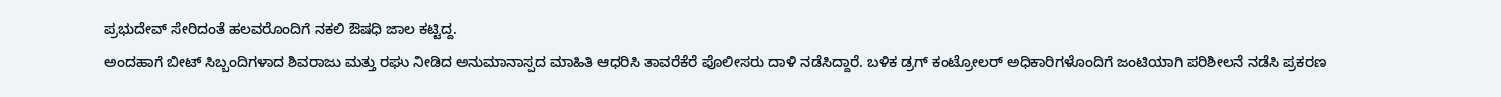ಪ್ರಭುದೇವ್ ಸೇರಿದಂತೆ ಹಲವರೊಂದಿಗೆ ನಕಲಿ ಔಷಧಿ ಜಾಲ ಕಟ್ಟಿದ್ದ.
ಅಂದಹಾಗೆ ಬೀಟ್ ಸಿಬ್ಬಂದಿಗಳಾದ ಶಿವರಾಜು ಮತ್ತು ರಘು ನೀಡಿದ ಅನುಮಾನಾಸ್ಪದ ಮಾಹಿತಿ ಆಧರಿಸಿ ತಾವರೆಕೆರೆ ಪೊಲೀಸರು ದಾಳಿ ನಡೆಸಿದ್ದಾರೆ. ಬಳಿಕ ಡ್ರಗ್ ಕಂಟ್ರೋಲರ್ ಅಧಿಕಾರಿಗಳೊಂದಿಗೆ ಜಂಟಿಯಾಗಿ ಪರಿಶೀಲನೆ ನಡೆಸಿ ಪ್ರಕರಣ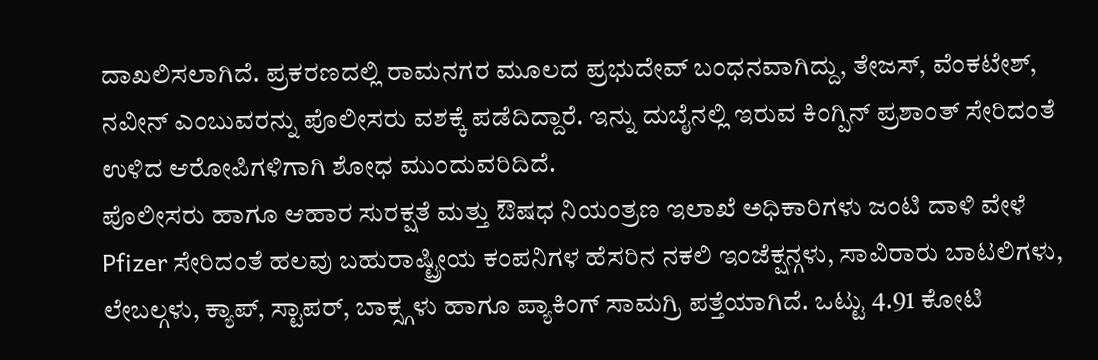ದಾಖಲಿಸಲಾಗಿದೆ. ಪ್ರಕರಣದಲ್ಲಿ ರಾಮನಗರ ಮೂಲದ ಪ್ರಭುದೇವ್ ಬಂಧನವಾಗಿದ್ದು, ತೇಜಸ್, ವೆಂಕಟೇಶ್, ನವೀನ್ ಎಂಬುವರನ್ನು ಪೊಲೀಸರು ವಶಕ್ಕೆ ಪಡೆದಿದ್ದಾರೆ. ಇನ್ನು ದುಬೈನಲ್ಲಿ ಇರುವ ಕಿಂಗ್ಪಿನ್ ಪ್ರಶಾಂತ್ ಸೇರಿದಂತೆ ಉಳಿದ ಆರೋಪಿಗಳಿಗಾಗಿ ಶೋಧ ಮುಂದುವರಿದಿದೆ.
ಪೊಲೀಸರು ಹಾಗೂ ಆಹಾರ ಸುರಕ್ಷತೆ ಮತ್ತು ಔಷಧ ನಿಯಂತ್ರಣ ಇಲಾಖೆ ಅಧಿಕಾರಿಗಳು ಜಂಟಿ ದಾಳಿ ವೇಳೆ Pfizer ಸೇರಿದಂತೆ ಹಲವು ಬಹುರಾಷ್ಟ್ರೀಯ ಕಂಪನಿಗಳ ಹೆಸರಿನ ನಕಲಿ ಇಂಜೆಕ್ಷನ್ಗಳು, ಸಾವಿರಾರು ಬಾಟಲಿಗಳು, ಲೇಬಲ್ಗಳು, ಕ್ಯಾಪ್, ಸ್ಟಾಪರ್, ಬಾಕ್ಸ್ಗಳು ಹಾಗೂ ಪ್ಯಾಕಿಂಗ್ ಸಾಮಗ್ರಿ ಪತ್ತೆಯಾಗಿದೆ. ಒಟ್ಟು 4.91 ಕೋಟಿ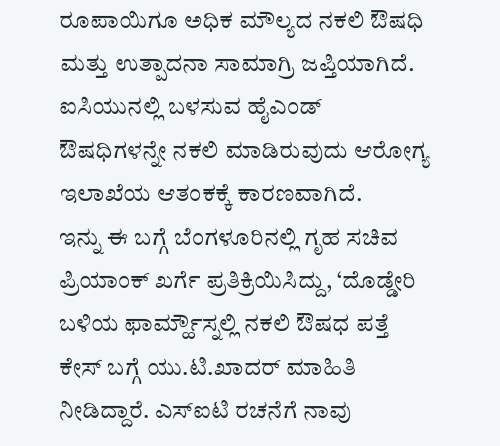ರೂಪಾಯಿಗೂ ಅಧಿಕ ಮೌಲ್ಯದ ನಕಲಿ ಔಷಧಿ ಮತ್ತು ಉತ್ಪಾದನಾ ಸಾಮಾಗ್ರಿ ಜಪ್ತಿಯಾಗಿದೆ. ಐಸಿಯುನಲ್ಲಿ ಬಳಸುವ ಹೈಎಂಡ್ ಔಷಧಿಗಳನ್ನೇ ನಕಲಿ ಮಾಡಿರುವುದು ಆರೋಗ್ಯ ಇಲಾಖೆಯ ಆತಂಕಕ್ಕೆ ಕಾರಣವಾಗಿದೆ.
ಇನ್ನು ಈ ಬಗ್ಗೆ ಬೆಂಗಳೂರಿನಲ್ಲಿ ಗೃಹ ಸಚಿವ ಪ್ರಿಯಾಂಕ್ ಖರ್ಗೆ ಪ್ರತಿಕ್ರಿಯಿಸಿದ್ದು, ‘ದೊಡ್ಡೇರಿ ಬಳಿಯ ಫಾರ್ಮ್ಹೌಸ್ನಲ್ಲಿ ನಕಲಿ ಔಷಧ ಪತ್ತೆ ಕೇಸ್ ಬಗ್ಗೆ ಯು.ಟಿ.ಖಾದರ್ ಮಾಹಿತಿ ನೀಡಿದ್ದಾರೆ. ಎಸ್ಐಟಿ ರಚನೆಗೆ ನಾವು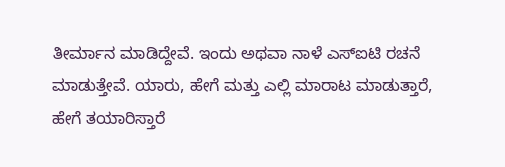ತೀರ್ಮಾನ ಮಾಡಿದ್ದೇವೆ. ಇಂದು ಅಥವಾ ನಾಳೆ ಎಸ್ಐಟಿ ರಚನೆ ಮಾಡುತ್ತೇವೆ. ಯಾರು, ಹೇಗೆ ಮತ್ತು ಎಲ್ಲಿ ಮಾರಾಟ ಮಾಡುತ್ತಾರೆ, ಹೇಗೆ ತಯಾರಿಸ್ತಾರೆ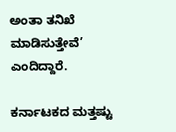ಅಂತಾ ತನಿಖೆ ಮಾಡಿಸುತ್ತೇವೆ’ ಎಂದಿದ್ದಾರೆ.

ಕರ್ನಾಟಕದ ಮತ್ತಷ್ಟು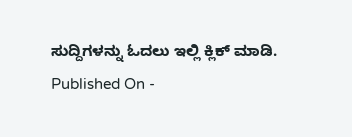ಸುದ್ದಿಗಳನ್ನು ಓದಲು ಇಲ್ಲಿ ಕ್ಲಿಕ್ ಮಾಡಿ.
Published On -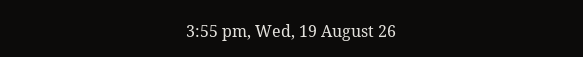3:55 pm, Wed, 19 August 26